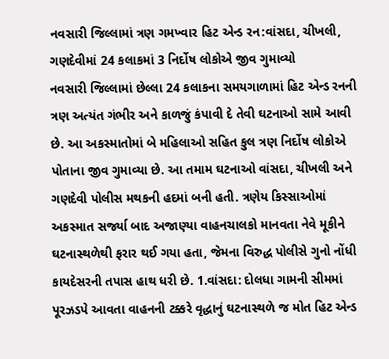નવસારી જિલ્લામાં ત્રણ ગમખ્વાર હિટ એન્ડ રન:વાંસદા, ચીખલી, ગણદેવીમાં 24 કલાકમાં 3 નિર્દોષ લોકોએ જીવ ગુમાવ્યો
નવસારી જિલ્લામાં છેલ્લા 24 કલાકના સમયગાળામાં હિટ એન્ડ રનની ત્રણ અત્યંત ગંભીર અને કાળજું કંપાવી દે તેવી ઘટનાઓ સામે આવી છે. આ અકસ્માતોમાં બે મહિલાઓ સહિત કુલ ત્રણ નિર્દોષ લોકોએ પોતાના જીવ ગુમાવ્યા છે. આ તમામ ઘટનાઓ વાંસદા, ચીખલી અને ગણદેવી પોલીસ મથકની હદમાં બની હતી. ત્રણેય કિસ્સાઓમાં અકસ્માત સર્જ્યા બાદ અજાણ્યા વાહનચાલકો માનવતા નેવે મૂકીને ઘટનાસ્થળેથી ફરાર થઈ ગયા હતા, જેમના વિરુદ્ધ પોલીસે ગુનો નોંધી કાયદેસરની તપાસ હાથ ધરી છે. 1.વાંસદા: દોલધા ગામની સીમમાં પૂરઝડપે આવતા વાહનની ટક્કરે વૃદ્ધાનું ઘટનાસ્થળે જ મોત હિટ એન્ડ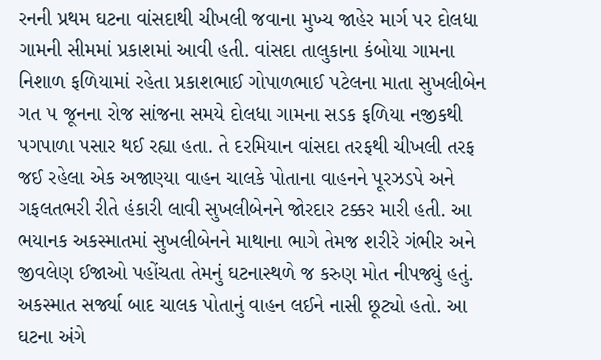રનની પ્રથમ ઘટના વાંસદાથી ચીખલી જવાના મુખ્ય જાહેર માર્ગ પર દોલધા ગામની સીમમાં પ્રકાશમાં આવી હતી. વાંસદા તાલુકાના કંબોયા ગામના નિશાળ ફળિયામાં રહેતા પ્રકાશભાઈ ગોપાળભાઈ પટેલના માતા સુખલીબેન ગત ૫ જૂનના રોજ સાંજના સમયે દોલધા ગામના સડક ફળિયા નજીકથી પગપાળા પસાર થઈ રહ્યા હતા. તે દરમિયાન વાંસદા તરફથી ચીખલી તરફ જઈ રહેલા એક અજાણ્યા વાહન ચાલકે પોતાના વાહનને પૂરઝડપે અને ગફલતભરી રીતે હંકારી લાવી સુખલીબેનને જોરદાર ટક્કર મારી હતી. આ ભયાનક અકસ્માતમાં સુખલીબેનને માથાના ભાગે તેમજ શરીરે ગંભીર અને જીવલેણ ઈજાઓ પહોંચતા તેમનું ઘટનાસ્થળે જ કરુણ મોત નીપજ્યું હતું. અકસ્માત સર્જ્યા બાદ ચાલક પોતાનું વાહન લઈને નાસી છૂટ્યો હતો. આ ઘટના અંગે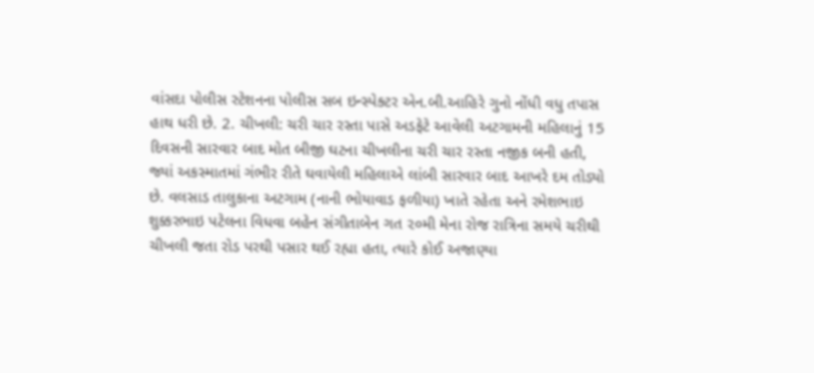વાંસદા પોલીસ સ્ટેશનના પોલીસ સબ ઇન્સ્પેક્ટર એન.બી.આહિરે ગુનો નોંધી વધુ તપાસ હાથ ધરી છે. 2. ચીખલી: ચરી ચાર રસ્તા પાસે અડફેટે આવેલી અટગામની મહિલાનું 15 દિવસની સારવાર બાદ મોત બીજી ઘટના ચીખલીના ચરી ચાર રસ્તા નજીક બની હતી, જ્યાં અકસ્માતમાં ગંભીર રીતે ઘવાયેલી મહિલાએ લાંબી સારવાર બાદ આખરે દમ તોડ્યો છે. વલસાડ તાલુકાના અટગામ (નાની ભોયાવાડ ફળીયા) ખાતે રહેતા અને રમેશભાઇ શુક્કરભાઇ પટેલના વિધવા બહેન સંગીતાબેન ગત ૨૦મી મેના રોજ રાત્રિના સમયે ચરીથી ચીખલી જતા રોડ પરથી પસાર થઈ રહ્યા હતા, ત્યારે કોઈ અજાણ્યા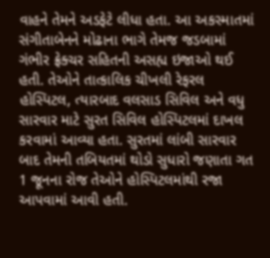વાહને તેમને અડફેટે લીધા હતા. આ અકસ્માતમાં સંગીતાબેનને મોઢાના ભાગે તેમજ જડબામાં ગંભીર ફ્રેક્ચર સહિતની અસહ્ય ઇજાઓ થઈ હતી. તેઓને તાત્કાલિક ચીખલી રેફરલ હોસ્પિટલ, ત્યારબાદ વલસાડ સિવિલ અને વધુ સારવાર માટે સુરત સિવિલ હોસ્પિટલમાં દાખલ કરવામાં આવ્યા હતા. સુરતમાં લાંબી સારવાર બાદ તેમની તબિયતમાં થોડો સુધારો જણાતા ગત 1 જૂનના રોજ તેઓને હોસ્પિટલમાંથી રજા આપવામાં આવી હતી.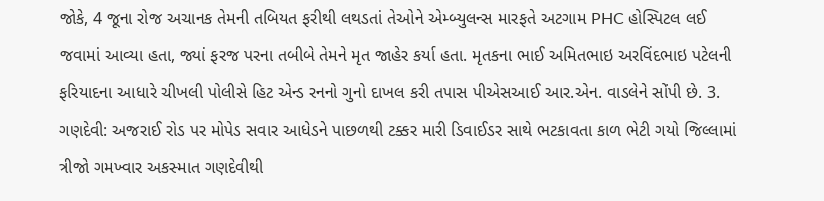જોકે, 4 જૂના રોજ અચાનક તેમની તબિયત ફરીથી લથડતાં તેઓને એમ્બ્યુલન્સ મારફતે અટગામ PHC હોસ્પિટલ લઈ જવામાં આવ્યા હતા, જ્યાં ફરજ પરના તબીબે તેમને મૃત જાહેર કર્યા હતા. મૃતકના ભાઈ અમિતભાઇ અરવિંદભાઇ પટેલની ફરિયાદના આધારે ચીખલી પોલીસે હિટ એન્ડ રનનો ગુનો દાખલ કરી તપાસ પીએસઆઈ આર.એન. વાડલેને સોંપી છે. 3. ગણદેવી: અજરાઈ રોડ પર મોપેડ સવાર આધેડને પાછળથી ટક્કર મારી ડિવાઈડર સાથે ભટકાવતા કાળ ભેટી ગયો જિલ્લામાં ત્રીજો ગમખ્વાર અકસ્માત ગણદેવીથી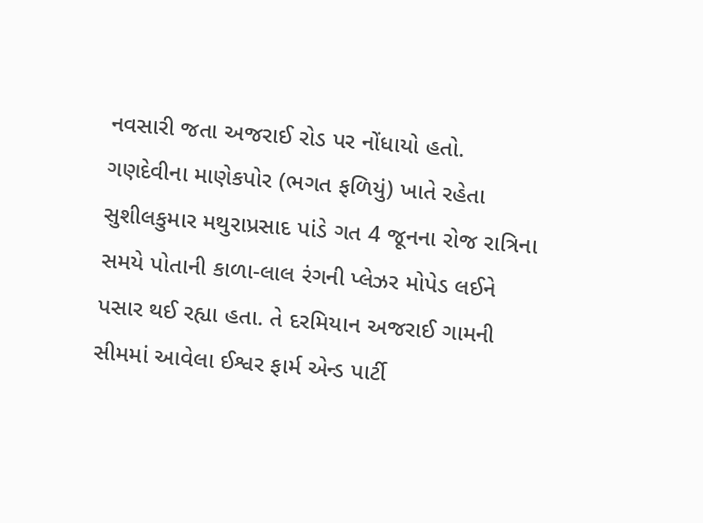નવસારી જતા અજરાઈ રોડ પર નોંધાયો હતો. ગણદેવીના માણેકપોર (ભગત ફળિયું) ખાતે રહેતા સુશીલકુમાર મથુરાપ્રસાદ પાંડે ગત 4 જૂનના રોજ રાત્રિના સમયે પોતાની કાળા-લાલ રંગની પ્લેઝર મોપેડ લઈને પસાર થઈ રહ્યા હતા. તે દરમિયાન અજરાઈ ગામની સીમમાં આવેલા ઈશ્વર ફાર્મ એન્ડ પાર્ટી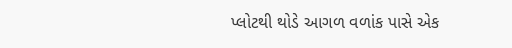પ્લોટથી થોડે આગળ વળાંક પાસે એક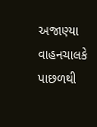અજાણ્યા વાહનચાલકે પાછળથી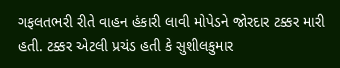ગફલતભરી રીતે વાહન હંકારી લાવી મોપેડને જોરદાર ટક્કર મારી હતી. ટક્કર એટલી પ્રચંડ હતી કે સુશીલકુમાર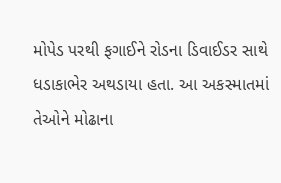મોપેડ પરથી ફગાઈને રોડના ડિવાઈડર સાથે ધડાકાભેર અથડાયા હતા. આ અકસ્માતમાં તેઓને મોઢાના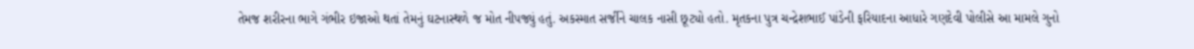તેમજ શરીરના ભાગે ગંભીર ઇજાઓ થતાં તેમનું ઘટનાસ્થળે જ મોત નીપજ્યું હતું. અકસ્માત સર્જીને ચાલક નાસી છૂટ્યો હતો. મૃતકના પુત્ર ચન્દ્રેશભાઈ પાંડેની ફરિયાદના આધારે ગણદેવી પોલીસે આ મામલે ગુનો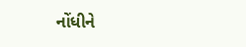નોંધીને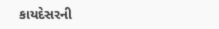કાયદેસરની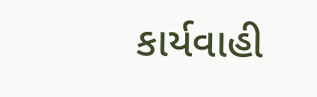કાર્યવાહી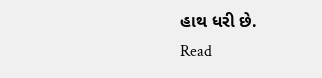હાથ ધરી છે.
Read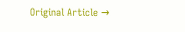Original Article →